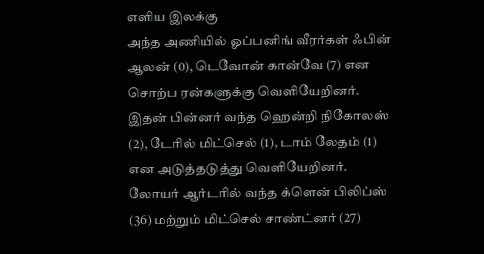எளிய இலக்கு
அந்த அணியில் ஓப்பனிங் வீரர்கள் ஃபின் ஆலன் (0), டெவோன் கான்வே (7) என சொற்ப ரன்களுக்கு வெளியேறினர். இதன் பின்னர் வந்த ஹென்றி நிகோலஸ் (2), டேரில் மிட்செல் (1), டாம் லேதம் (1) என அடுத்தடுத்து வெளியேறினர். லோயர் ஆர்டரில் வந்த க்ளென் பிலிப்ஸ் (36) மற்றும் மிட்செல் சாண்ட்னர் (27)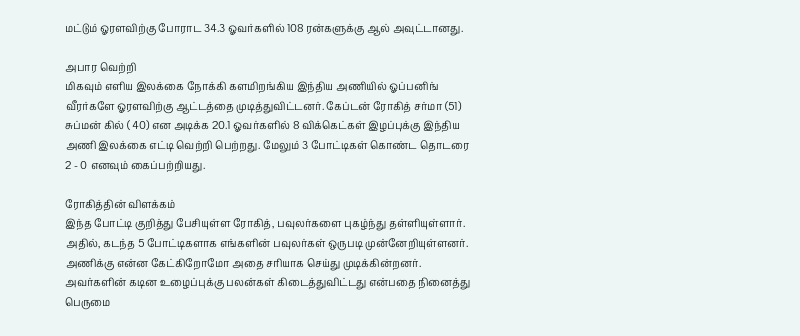மட்டும் ஓரளவிற்கு போராட 34.3 ஓவர்களில் 108 ரன்களுக்கு ஆல் அவுட்டானது.

அபார வெற்றி
மிகவும் எளிய இலக்கை நோக்கி களமிறங்கிய இந்திய அணியில் ஓப்பனிங் வீரர்களே ஓரளவிற்கு ஆட்டத்தை முடித்துவிட்டனர். கேப்டன் ரோகித் சர்மா (51) சுப்மன் கில் ( 40) என அடிக்க 20.1 ஓவர்களில் 8 விக்கெட்கள் இழப்புக்கு இந்திய அணி இலக்கை எட்டி வெற்றி பெற்றது. மேலும் 3 போட்டிகள் கொண்ட தொடரை 2 - 0 எனவும் கைப்பற்றியது.

ரோகித்தின் விளக்கம்
இந்த போட்டி குறித்து பேசியுள்ள ரோகித், பவுலர்களை புகழ்ந்து தள்ளியுள்ளார். அதில், கடந்த 5 போட்டிகளாக எங்களின் பவுலர்கள் ஒருபடி முன்னேறியுள்ளனர். அணிக்கு என்ன கேட்கிறோமோ அதை சரியாக செய்து முடிக்கின்றனர். அவர்களின் கடின உழைப்புக்கு பலன்கள் கிடைத்துவிட்டது என்பதை நினைத்து பெருமை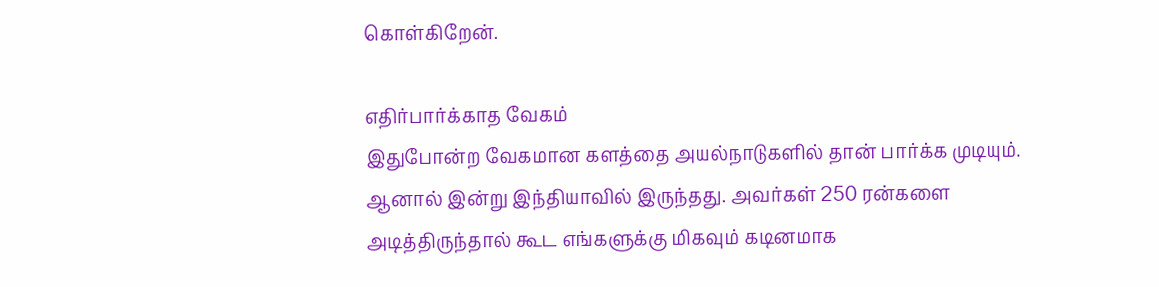கொள்கிறேன்.

எதிர்பார்க்காத வேகம்
இதுபோன்ற வேகமான களத்தை அயல்நாடுகளில் தான் பார்க்க முடியும். ஆனால் இன்று இந்தியாவில் இருந்தது. அவர்கள் 250 ரன்களை அடித்திருந்தால் கூட எங்களுக்கு மிகவும் கடினமாக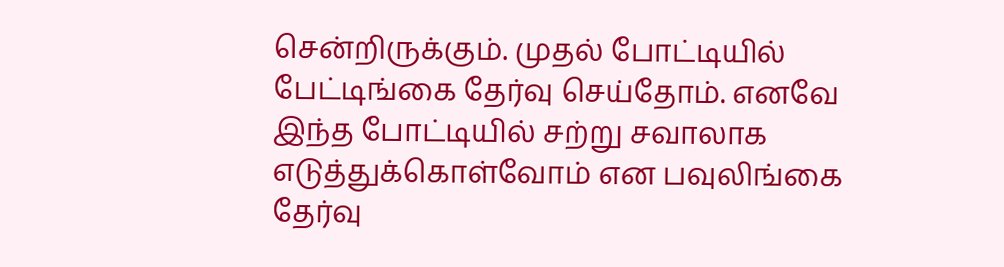சென்றிருக்கும். முதல் போட்டியில் பேட்டிங்கை தேர்வு செய்தோம். எனவே இந்த போட்டியில் சற்று சவாலாக எடுத்துக்கொள்வோம் என பவுலிங்கை தேர்வு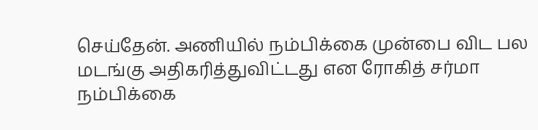செய்தேன். அணியில் நம்பிக்கை முன்பை விட பல மடங்கு அதிகரித்துவிட்டது என ரோகித் சர்மா நம்பிக்கை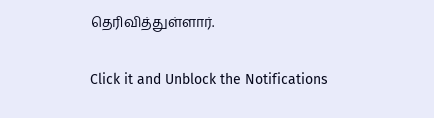தெரிவித்துள்ளார்.


Click it and Unblock the Notifications